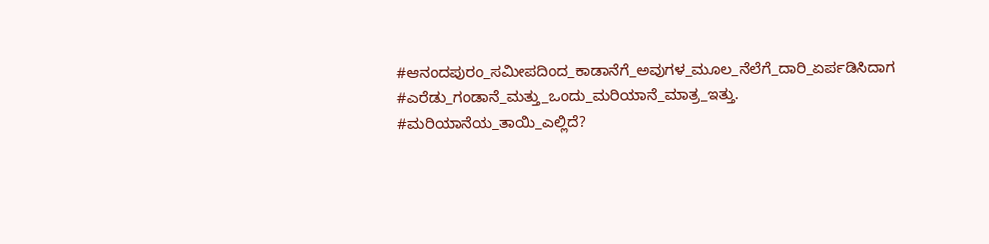#ಆನಂದಪುರಂ_ಸಮೀಪದಿಂದ_ಕಾಡಾನೆಗೆ_ಅವುಗಳ_ಮೂಲ_ನೆಲೆಗೆ_ದಾರಿ_ಏರ್ಪಡಿಸಿದಾಗ #ಎರೆಡು_ಗಂಡಾನೆ_ಮತ್ತು_ಒಂದು_ಮರಿಯಾನೆ_ಮಾತ್ರ_ಇತ್ತು. #ಮರಿಯಾನೆಯ_ತಾಯಿ_ಎಲ್ಲಿದೆ?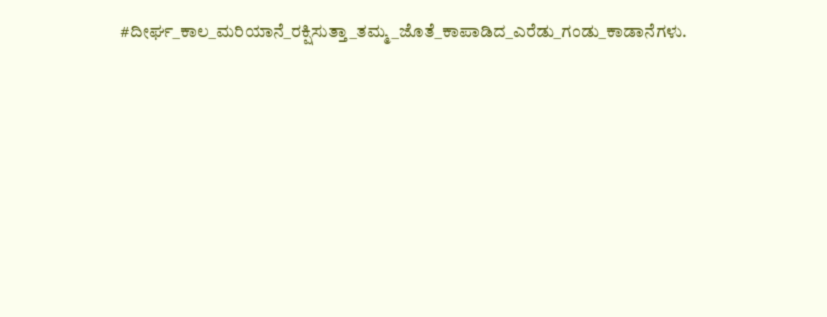#ದೀರ್ಘ_ಕಾಲ_ಮರಿಯಾನೆ_ರಕ್ಷಿಸುತ್ತಾ_ತಮ್ಮ_ಜೊತೆ_ಕಾಪಾಡಿದ_ಎರೆಡು_ಗಂಡು_ಕಾಡಾನೆಗಳು.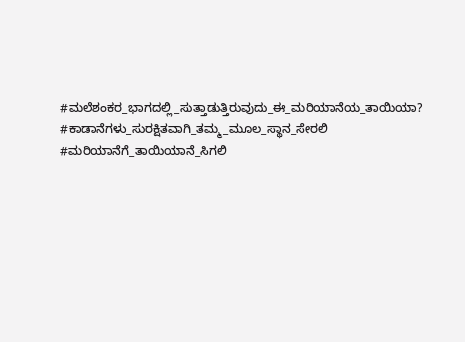#ಮಲೆಶಂಕರ_ಭಾಗದಲ್ಲಿ_ಸುತ್ತಾಡುತ್ತಿರುವುದು_ಈ_ಮರಿಯಾನೆಯ_ತಾಯಿಯಾ? #ಕಾಡಾನೆಗಳು_ಸುರಕ್ಷಿತವಾಗಿ_ತಮ್ಮ_ಮೂಲ_ಸ್ಥಾನ_ಸೇರಲಿ #ಮರಿಯಾನೆಗೆ_ತಾಯಿಯಾನೆ_ಸಿಗಲಿ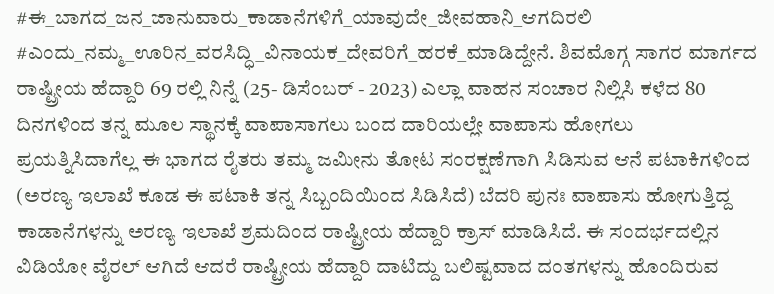#ಈ_ಬಾಗದ_ಜನ_ಜಾನುವಾರು_ಕಾಡಾನೆಗಳಿಗೆ_ಯಾವುದೇ_ಜೀವಹಾನಿ_ಆಗದಿರಲಿ #ಎಂದು_ನಮ್ಮ_ಊರಿನ_ವರಸಿದ್ಧಿ_ವಿನಾಯಕ_ದೇವರಿಗೆ_ಹರಕೆ_ಮಾಡಿದ್ದೇನೆ. ಶಿವಮೊಗ್ಗ ಸಾಗರ ಮಾರ್ಗದ ರಾಷ್ಟ್ರೀಯ ಹೆದ್ದಾರಿ 69 ರಲ್ಲಿ ನಿನ್ನೆ (25- ಡಿಸೆಂಬರ್ - 2023) ಎಲ್ಲಾ ವಾಹನ ಸಂಚಾರ ನಿಲ್ಲಿಸಿ ಕಳೆದ 80 ದಿನಗಳಿಂದ ತನ್ನ ಮೂಲ ಸ್ಥಾನಕ್ಕೆ ವಾಪಾಸಾಗಲು ಬಂದ ದಾರಿಯಲ್ಲೇ ವಾಪಾಸು ಹೋಗಲು ಪ್ರಯತ್ನಿಸಿದಾಗೆಲ್ಲ ಈ ಭಾಗದ ರೈತರು ತಮ್ಮ ಜಮೀನು ತೋಟ ಸಂರಕ್ಷಣೆಗಾಗಿ ಸಿಡಿಸುವ ಆನೆ ಪಟಾಕಿಗಳಿಂದ (ಅರಣ್ಯ ಇಲಾಖೆ ಕೂಡ ಈ ಪಟಾಕಿ ತನ್ನ ಸಿಬ್ಬಂದಿಯಿಂದ ಸಿಡಿಸಿದೆ) ಬೆದರಿ ಪುನಃ ವಾಪಾಸು ಹೋಗುತ್ತಿದ್ದ ಕಾಡಾನೆಗಳನ್ನು ಅರಣ್ಯ ಇಲಾಖೆ ಶ್ರಮದಿಂದ ರಾಷ್ಟ್ರೀಯ ಹೆದ್ದಾರಿ ಕ್ರಾಸ್ ಮಾಡಿಸಿದೆ. ಈ ಸಂದರ್ಭದಲ್ಲಿನ ವಿಡಿಯೋ ವೈರಲ್ ಆಗಿದೆ ಆದರೆ ರಾಷ್ಟ್ರೀಯ ಹೆದ್ದಾರಿ ದಾಟಿದ್ದು ಬಲಿಷ್ಟವಾದ ದಂತಗಳನ್ನು ಹೊಂದಿರುವ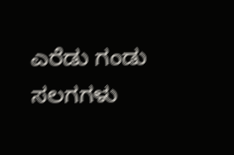ಎರೆಡು ಗಂಡು ಸಲಗಗಳು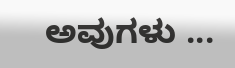ಅವುಗಳು ...